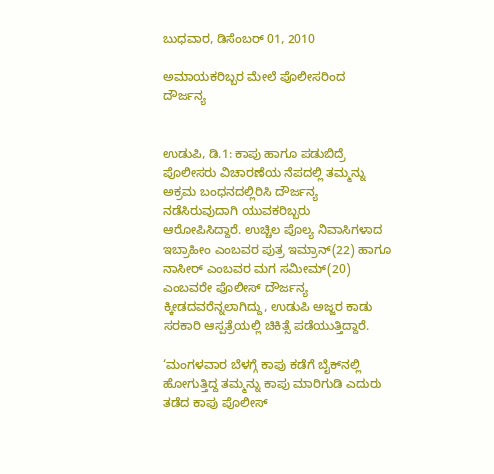ಬುಧವಾರ, ಡಿಸೆಂಬರ್ 01, 2010

ಅಮಾಯಕರಿಬ್ಬರ ಮೇಲೆ ಪೊಲೀಸರಿಂದ ದೌರ್ಜನ್ಯ


ಉಡುಪಿ, ಡಿ.1: ಕಾಪು ಹಾಗೂ ಪಡುಬಿದ್ರೆ ಪೊಲೀಸರು ವಿಚಾರಣೆಯ ನೆಪದಲ್ಲಿ ತಮ್ಮನ್ನು ಅಕ್ರಮ ಬಂಧನದಲ್ಲಿರಿಸಿ ದೌರ್ಜನ್ಯ ನಡೆಸಿರುವುದಾಗಿ ಯುವಕರಿಬ್ಬರು ಆರೋಪಿಸಿದ್ದಾರೆ. ಉಚ್ಚಿಲ ಪೊಲ್ಯ ನಿವಾಸಿಗಳಾದ ಇಬ್ರಾಹೀಂ ಎಂಬವರ ಪುತ್ರ ಇಮ್ರಾನ್(22) ಹಾಗೂ ನಾಸೀರ್ ಎಂಬವರ ಮಗ ಸಮೀಮ್(20) ಎಂಬವರೇ ಪೊಲೀಸ್ ದೌರ್ಜನ್ಯ ಕ್ಕೀಡದವರೆನ್ನಲಾಗಿದ್ದು, ಉಡುಪಿ ಅಜ್ಜರ ಕಾಡು ಸರಕಾರಿ ಆಸ್ಪತ್ರೆಯಲ್ಲಿ ಚಿಕಿತ್ಸೆ ಪಡೆಯುತ್ತಿದ್ದಾರೆ.

‘ಮಂಗಳವಾರ ಬೆಳಗ್ಗೆ ಕಾಪು ಕಡೆಗೆ ಬೈಕ್‌ನಲ್ಲಿ ಹೋಗುತ್ತಿದ್ದ ತಮ್ಮನ್ನು ಕಾಪು ಮಾರಿಗುಡಿ ಎದುರು ತಡೆದ ಕಾಪು ಪೊಲೀಸ್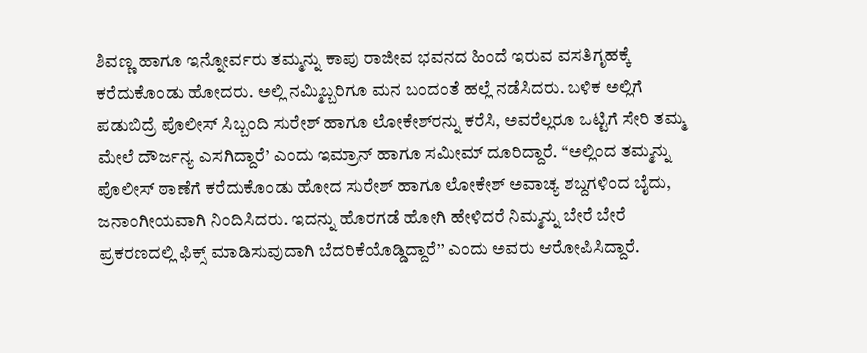ಶಿವಣ್ಣ ಹಾಗೂ ಇನ್ನೋರ್ವರು ತಮ್ಮನ್ನು ಕಾಪು ರಾಜೀವ ಭವನದ ಹಿಂದೆ ಇರುವ ವಸತಿಗೃಹಕ್ಕೆ ಕರೆದುಕೊಂಡು ಹೋದರು. ಅಲ್ಲಿ ನಮ್ಮಿಬ್ಬರಿಗೂ ಮನ ಬಂದಂತೆ ಹಲ್ಲೆ ನಡೆಸಿದರು. ಬಳಿಕ ಅಲ್ಲಿಗೆ ಪಡುಬಿದ್ರೆ ಪೊಲೀಸ್ ಸಿಬ್ಬಂದಿ ಸುರೇಶ್ ಹಾಗೂ ಲೋಕೇಶ್‌ರನ್ನು ಕರೆಸಿ, ಅವರೆಲ್ಲರೂ ಒಟ್ಟಿಗೆ ಸೇರಿ ತಮ್ಮ ಮೇಲೆ ದೌರ್ಜನ್ಯ ಎಸಗಿದ್ದಾರೆ’ ಎಂದು ಇಮ್ರಾನ್ ಹಾಗೂ ಸಮೀಮ್ ದೂರಿದ್ದಾರೆ. ‘‘ಅಲ್ಲಿಂದ ತಮ್ಮನ್ನು ಪೊಲೀಸ್ ಠಾಣೆಗೆ ಕರೆದುಕೊಂಡು ಹೋದ ಸುರೇಶ್ ಹಾಗೂ ಲೋಕೇಶ್ ಅವಾಚ್ಯ ಶಬ್ದಗಳಿಂದ ಬೈದು, ಜನಾಂಗೀಯವಾಗಿ ನಿಂದಿಸಿದರು. ಇದನ್ನು ಹೊರಗಡೆ ಹೋಗಿ ಹೇಳಿದರೆ ನಿಮ್ಮನ್ನು ಬೇರೆ ಬೇರೆ ಪ್ರಕರಣದಲ್ಲಿ ಫಿಕ್ಸ್ ಮಾಡಿಸುವುದಾಗಿ ಬೆದರಿಕೆಯೊಡ್ಡಿದ್ದಾರೆ’’ ಎಂದು ಅವರು ಆರೋಪಿಸಿದ್ದಾರೆ.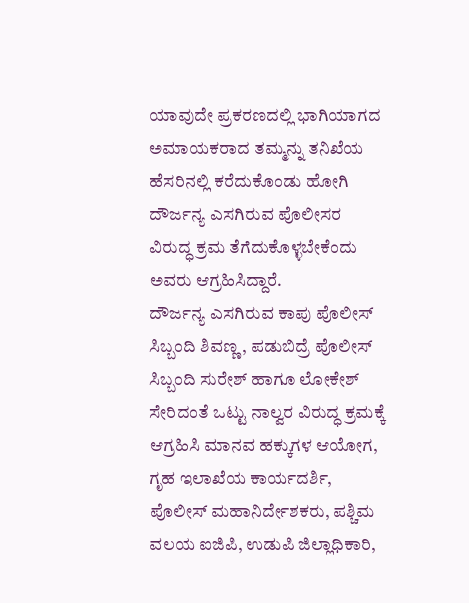ಯಾವುದೇ ಪ್ರಕರಣದಲ್ಲಿ ಭಾಗಿಯಾಗದ ಅಮಾಯಕರಾದ ತಮ್ಮನ್ನು ತನಿಖೆಯ ಹೆಸರಿನಲ್ಲಿ ಕರೆದುಕೊಂಡು ಹೋಗಿ ದೌರ್ಜನ್ಯ ಎಸಗಿರುವ ಪೊಲೀಸರ ವಿರುದ್ಧ ಕ್ರಮ ತೆಗೆದುಕೊಳ್ಳಬೇಕೆಂದು ಅವರು ಆಗ್ರಹಿಸಿದ್ದಾರೆ.
ದೌರ್ಜನ್ಯ ಎಸಗಿರುವ ಕಾಪು ಪೊಲೀಸ್ ಸಿಬ್ಬಂದಿ ಶಿವಣ್ಣ, ಪಡುಬಿದ್ರೆ ಪೊಲೀಸ್ ಸಿಬ್ಬಂದಿ ಸುರೇಶ್ ಹಾಗೂ ಲೋಕೇಶ್ ಸೇರಿದಂತೆ ಒಟ್ಟು ನಾಲ್ವರ ವಿರುದ್ಧ ಕ್ರಮಕ್ಕೆ ಆಗ್ರಹಿಸಿ ಮಾನವ ಹಕ್ಕುಗಳ ಆಯೋಗ, ಗೃಹ ಇಲಾಖೆಯ ಕಾರ್ಯದರ್ಶಿ, ಪೊಲೀಸ್ ಮಹಾನಿರ್ದೇಶಕರು, ಪಶ್ಚಿಮ ವಲಯ ಐಜಿಪಿ, ಉಡುಪಿ ಜಿಲ್ಲಾಧಿಕಾರಿ,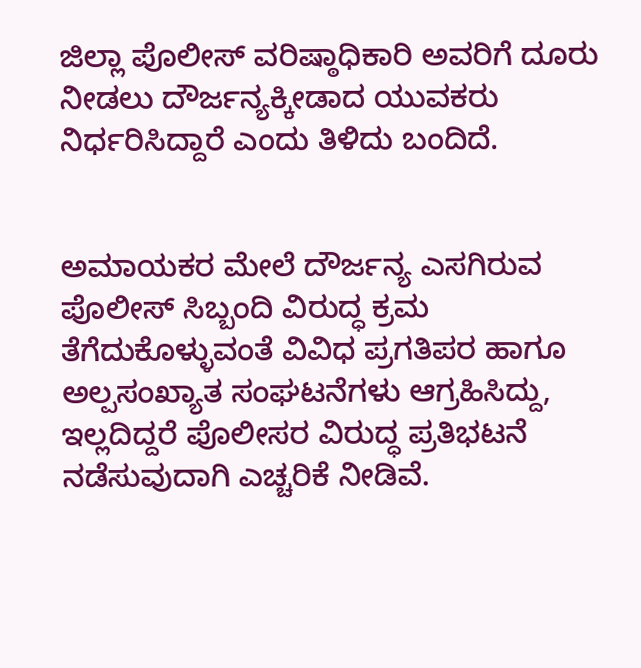ಜಿಲ್ಲಾ ಪೊಲೀಸ್ ವರಿಷ್ಠಾಧಿಕಾರಿ ಅವರಿಗೆ ದೂರು ನೀಡಲು ದೌರ್ಜನ್ಯಕ್ಕೀಡಾದ ಯುವಕರು ನಿರ್ಧರಿಸಿದ್ದಾರೆ ಎಂದು ತಿಳಿದು ಬಂದಿದೆ.


ಅಮಾಯಕರ ಮೇಲೆ ದೌರ್ಜನ್ಯ ಎಸಗಿರುವ ಪೊಲೀಸ್ ಸಿಬ್ಬಂದಿ ವಿರುದ್ಧ ಕ್ರಮ ತೆಗೆದುಕೊಳ್ಳುವಂತೆ ವಿವಿಧ ಪ್ರಗತಿಪರ ಹಾಗೂ ಅಲ್ಪಸಂಖ್ಯಾತ ಸಂಘಟನೆಗಳು ಆಗ್ರಹಿಸಿದ್ದು, ಇಲ್ಲದಿದ್ದರೆ ಪೊಲೀಸರ ವಿರುದ್ಧ ಪ್ರತಿಭಟನೆ ನಡೆಸುವುದಾಗಿ ಎಚ್ಚರಿಕೆ ನೀಡಿವೆ.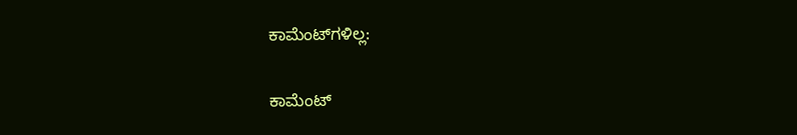ಕಾಮೆಂಟ್‌ಗಳಿಲ್ಲ:

ಕಾಮೆಂಟ್‌‌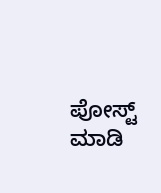ಪೋಸ್ಟ್‌ ಮಾಡಿ